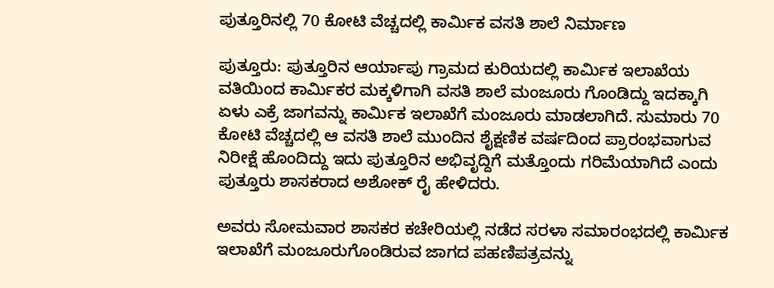ಪುತ್ತೂರಿನಲ್ಲಿ 70 ಕೋಟಿ ವೆಚ್ಚದಲ್ಲಿ ಕಾರ್ಮಿಕ ವಸತಿ ಶಾಲೆ ನಿರ್ಮಾಣ

ಪುತ್ತೂರು: ಪುತ್ತೂರಿನ ಆರ್ಯಾಪು ಗ್ರಾಮದ ಕುರಿಯದಲ್ಲಿ ಕಾರ್ಮಿಕ ಇಲಾಖೆಯ ವತಿಯಿಂದ ಕಾರ್ಮಿಕರ ಮಕ್ಕಳಿಗಾಗಿ ವಸತಿ ಶಾಲೆ ಮಂಜೂರು ಗೊಂಡಿದ್ದು ಇದಕ್ಕಾಗಿ ಏಳು ಎಕ್ರೆ ಜಾಗವನ್ನು ಕಾರ್ಮಿಕ ಇಲಾಖೆಗೆ ಮಂಜೂರು ಮಾಡಲಾಗಿದೆ. ಸುಮಾರು 70 ಕೋಟಿ ವೆಚ್ಚದಲ್ಲಿ ಆ ವಸತಿ ಶಾಲೆ ಮುಂದಿನ ಶೈಕ್ಷಣಿಕ ವರ್ಷದಿಂದ ಪ್ರಾರಂಭವಾಗುವ ನಿರೀಕ್ಷೆ ಹೊಂದಿದ್ದು ಇದು ಪುತ್ತೂರಿನ ಅಭಿವೃದ್ದಿಗೆ ಮತ್ತೊಂದು ಗರಿಮೆಯಾಗಿದೆ ಎಂದು ಪುತ್ತೂರು ಶಾಸಕರಾದ ಅಶೋಕ್ ರೈ ಹೇಳಿದರು.

ಅವರು ಸೋಮವಾರ ಶಾಸಕರ ಕಚೇರಿಯಲ್ಲಿ ನಡೆದ ಸರಳಾ ಸಮಾರಂಭದಲ್ಲಿ ಕಾರ್ಮಿಕ ಇಲಾಖೆಗೆ ಮಂಜೂರುಗೊಂಡಿರುವ ಜಾಗದ ಪಹಣಿಪತ್ರವನ್ನು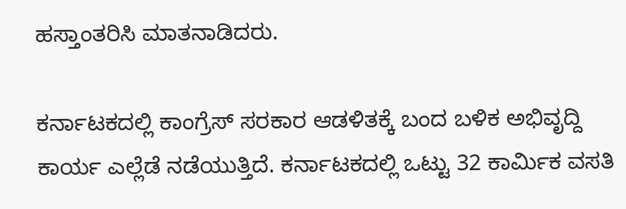ಹಸ್ತಾಂತರಿಸಿ ಮಾತನಾಡಿದರು.

ಕರ್ನಾಟಕದಲ್ಲಿ ಕಾಂಗ್ರೆಸ್ ಸರಕಾರ ಆಡಳಿತಕ್ಕೆ ಬಂದ ಬಳಿಕ ಅಭಿವೃದ್ದಿ ಕಾರ್ಯ ಎಲ್ಲೆಡೆ ನಡೆಯುತ್ತಿದೆ. ಕರ್ನಾಟಕದಲ್ಲಿ ಒಟ್ಟು 32 ಕಾರ್ಮಿಕ ವಸತಿ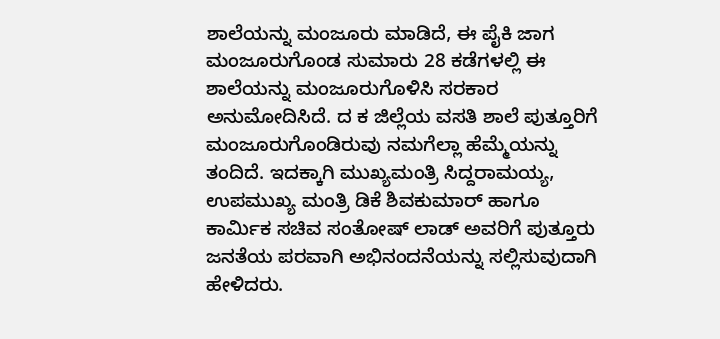ಶಾಲೆಯನ್ನು ಮಂಜೂರು ಮಾಡಿದೆ, ಈ ಪೈಕಿ ಜಾಗ ಮಂಜೂರುಗೊಂಡ ಸುಮಾರು 28 ಕಡೆಗಳಲ್ಲಿ ಈ ಶಾಲೆಯನ್ನು ಮಂಜೂರುಗೊಳಿಸಿ ಸರಕಾರ ಅನುಮೋದಿಸಿದೆ. ದ ಕ ಜಿಲ್ಲೆಯ ವಸತಿ ಶಾಲೆ ಪುತ್ತೂರಿಗೆ ಮಂಜೂರುಗೊಂಡಿರುವು ನಮಗೆಲ್ಲಾ ಹೆಮ್ಮೆಯನ್ನು ತಂದಿದೆ. ಇದಕ್ಕಾಗಿ ಮುಖ್ಯಮಂತ್ರಿ ಸಿದ್ದರಾಮಯ್ಯ, ಉಪಮುಖ್ಯ ಮಂತ್ರಿ ಡಿಕೆ ಶಿವಕುಮಾರ್ ಹಾಗೂ ಕಾರ್ಮಿಕ ಸಚಿವ ಸಂತೋಷ್ ಲಾಡ್ ಅವರಿಗೆ ಪುತ್ತೂರು ಜನತೆಯ ಪರವಾಗಿ ಅಭಿನಂದನೆಯನ್ನು ಸಲ್ಲಿಸುವುದಾಗಿ ಹೇಳಿದರು.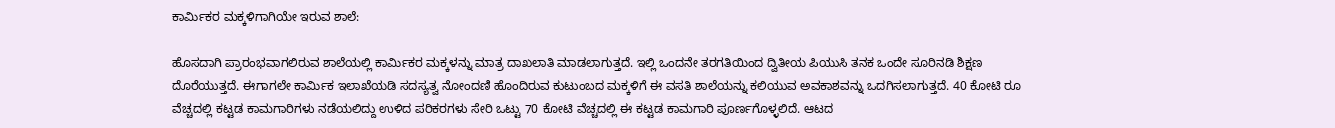ಕಾರ್ಮಿಕರ ಮಕ್ಕಳಿಗಾಗಿಯೇ ಇರುವ ಶಾಲೆ:

ಹೊಸದಾಗಿ ಪ್ರಾರಂಭವಾಗಲಿರುವ ಶಾಲೆಯಲ್ಲಿ ಕಾರ್ಮಿಕರ ಮಕ್ಕಳನ್ನು ಮಾತ್ರ ದಾಖಲಾತಿ ಮಾಡಲಾಗುತ್ತದೆ. ಇಲ್ಲಿ ಒಂದನೇ ತರಗತಿಯಿಂದ ದ್ವಿತೀಯ ಪಿಯುಸಿ ತನಕ ಒಂದೇ ಸೂರಿನಡಿ ಶಿಕ್ಷಣ ದೊರೆಯುತ್ತದೆ. ಈಗಾಗಲೇ ಕಾರ್ಮಿಕ ಇಲಾಖೆಯಡಿ ಸದಸ್ಯತ್ವ ನೋಂದಣಿ ಹೊಂದಿರುವ ಕುಟುಂಬದ ಮಕ್ಕಳಿಗೆ ಈ ವಸತಿ ಶಾಲೆಯನ್ನು ಕಲಿಯುವ ಅವಕಾಶವನ್ನು ಒದಗಿಸಲಾಗುತ್ತದೆ. 40 ಕೋಟಿ ರೂ ವೆಚ್ಚದಲ್ಲಿ ಕಟ್ಟಡ ಕಾಮಗಾರಿಗಳು ನಡೆಯಲಿದ್ದು ಉಳಿದ ಪರಿಕರಗಳು ಸೇರಿ ಒಟ್ಟು 70 ಕೋಟಿ ವೆಚ್ಚದಲ್ಲಿ ಈ ಕಟ್ಟಡ ಕಾಮಗಾರಿ ಪೂರ್ಣಗೊಳ್ಳಲಿದೆ. ಆಟದ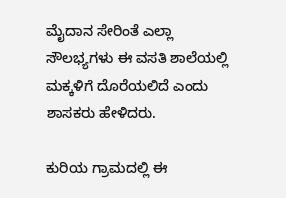ಮೈದಾನ ಸೇರಿಂತೆ ಎಲ್ಲಾ ಸೌಲಭ್ಯಗಳು ಈ ವಸತಿ ಶಾಲೆಯಲ್ಲಿ ಮಕ್ಕಳಿಗೆ ದೊರೆಯಲಿದೆ ಎಂದು ಶಾಸಕರು ಹೇಳಿದರು.

ಕುರಿಯ ಗ್ರಾಮದಲ್ಲಿ ಈ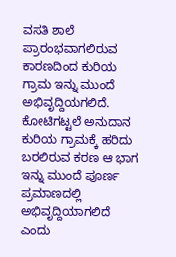ವಸತಿ ಶಾಲೆ ಪ್ರಾರಂಭವಾಗಲಿರುವ ಕಾರಣದಿಂದ ಕುರಿಯ ಗ್ರಾಮ ಇನ್ನು ಮುಂದೆ ಅಭಿವೃದ್ದಿಯಗಲಿದೆ. ಕೋಟಿಗಟ್ಟಲೆ ಅನುದಾನ ಕುರಿಯ ಗ್ರಾಮಕ್ಕೆ ಹರಿದು ಬರಲಿರುವ ಕರಣ ಆ ಭಾಗ ಇನ್ನು ಮುಂದೆ ಪೂರ್ಣ ಪ್ರಮಾಣದಲ್ಲಿ ಅಭಿವೃದ್ದಿಯಾಗಲಿದೆ ಎಂದು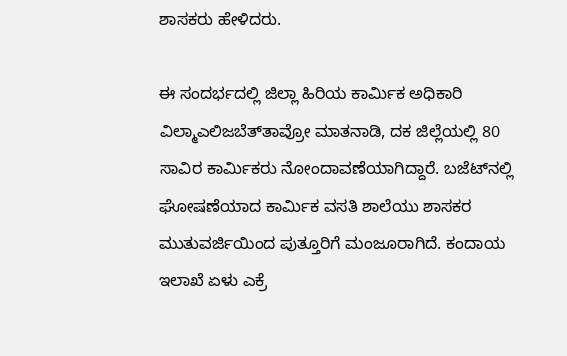ಶಾಸಕರು ಹೇಳಿದರು.

ಈ ಸಂದರ್ಭದಲ್ಲಿ ಜಿಲ್ಲಾ ಹಿರಿಯ ಕಾರ್ಮಿಕ ಅಧಿಕಾರಿ ವಿಲ್ಮಾಎಲಿಜಬೆತ್‌ತಾವ್ರೋ ಮಾತನಾಡಿ, ದಕ ಜಿಲ್ಲೆಯಲ್ಲಿ 80 ಸಾವಿರ ಕಾರ್ಮಿಕರು ನೋಂದಾವಣೆಯಾಗಿದ್ದಾರೆ. ಬಜೆಟ್‌ನಲ್ಲಿ ಘೋಷಣೆಯಾದ ಕಾರ್ಮಿಕ ವಸತಿ ಶಾಲೆಯು ಶಾಸಕರ ಮುತುವರ್ಜಿಯಿಂದ ಪುತ್ತೂರಿಗೆ ಮಂಜೂರಾಗಿದೆ. ಕಂದಾಯ ಇಲಾಖೆ ಏಳು ಎಕ್ರೆ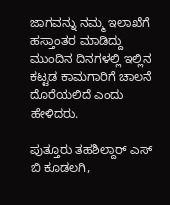ಜಾಗವನ್ನು ನಮ್ಮ ಇಲಾಖೆಗೆ ಹಸ್ತಾಂತರ ಮಾಡಿದ್ದು ಮುಂದಿನ ದಿನಗಳಲ್ಲಿ ಇಲ್ಲಿನ ಕಟ್ಟಡ ಕಾಮಗಾರಿಗೆ ಚಾಲನೆ ದೊರೆಯಲಿದೆ ಎಂದು ಹೇಳಿದರು.

ಪುತ್ತೂರು ತಹಶಿಲ್ದಾರ್ ಎಸ್ ಬಿ ಕೂಡಲಗಿ,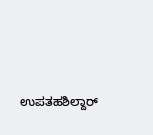ಉಪತಹಶಿಲ್ದಾರ್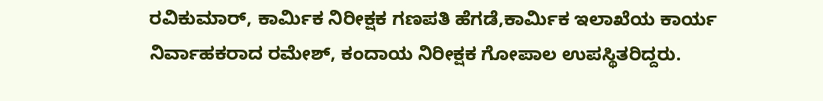ರವಿಕುಮಾರ್, ಕಾರ್ಮಿಕ ನಿರೀಕ್ಷಕ ಗಣಪತಿ ಹೆಗಡೆ,ಕಾರ್ಮಿಕ ಇಲಾಖೆಯ ಕಾರ್ಯ ನಿರ್ವಾಹಕರಾದ ರಮೇಶ್, ಕಂದಾಯ ನಿರೀಕ್ಷಕ ಗೋಪಾಲ ಉಪಸ್ಥಿತರಿದ್ದರು.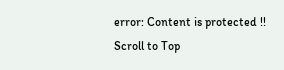error: Content is protected !!
Scroll to Top